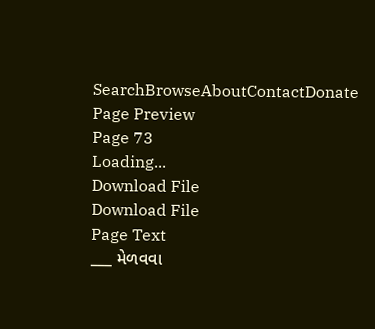SearchBrowseAboutContactDonate
Page Preview
Page 73
Loading...
Download File
Download File
Page Text
___ મેળવવા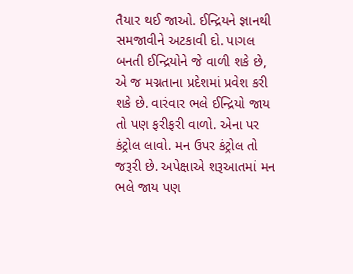તૈયાર થઈ જાઓ. ઈન્દ્રિયને જ્ઞાનથી સમજાવીને અટકાવી દો. પાગલ બનતી ઈન્દ્રિયોને જે વાળી શકે છે, એ જ મગ્નતાના પ્રદેશમાં પ્રવેશ કરી શકે છે. વારંવાર ભલે ઈન્દ્રિયો જાય તો પણ ફરીફરી વાળો. એના પર કંટ્રોલ લાવો. મન ઉપર કંટ્રોલ તો જરૂરી છે. અપેક્ષાએ શરૂઆતમાં મન ભલે જાય પણ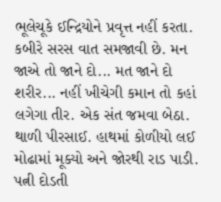ભૂલેચૂકે ઈન્દ્રિયોને પ્રવૃત્ત નહીં કરતા. કબીરે સરસ વાત સમજાવી છે. મન જાએ તો જાને દો... મત જાને દો શરીર... નહીં ખીચેગી કમાન તો કહાં લગેગા તીર. એક સંત જમવા બેઠા. થાળી પીરસાઈ. હાથમાં કોળીયો લઈ મોઢામાં મૂક્યો અને જોરથી રાડ પાડી. પત્ની દોડતી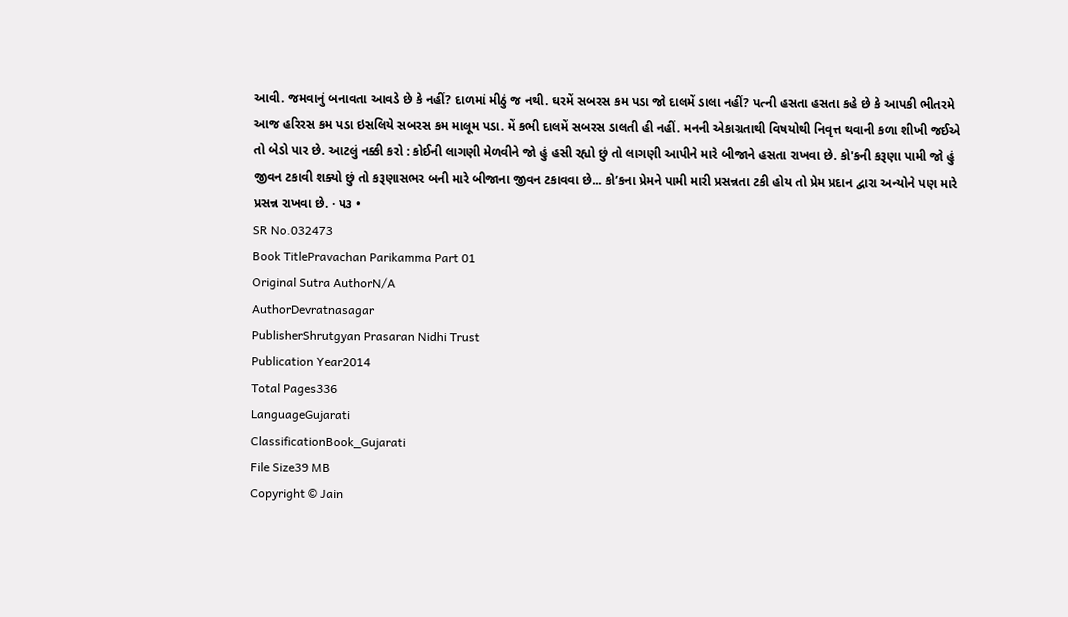આવી. જમવાનું બનાવતા આવડે છે કે નહીં? દાળમાં મીઠું જ નથી. ઘરમેં સબરસ કમ પડા જો દાલમેં ડાલા નહીં? પત્ની હસતા હસતા કહે છે કે આપકી ભીતરમે આજ હરિરસ કમ પડા ઇસલિયે સબરસ કમ માલૂમ પડા. મેં કભી દાલમેં સબરસ ડાલતી હી નહીં. મનની એકાગ્રતાથી વિષયોથી નિવૃત્ત થવાની કળા શીખી જઈએ તો બેડો પાર છે. આટલું નક્કી કરો : કોઈની લાગણી મેળવીને જો હું હસી રહ્યો છું તો લાગણી આપીને મારે બીજાને હસતા રાખવા છે. કો'કની કરૂણા પામી જો હું જીવન ટકાવી શક્યો છું તો કરૂણાસભર બની મારે બીજાના જીવન ટકાવવા છે... કો’કના પ્રેમને પામી મારી પ્રસન્નતા ટકી હોય તો પ્રેમ પ્રદાન દ્વારા અન્યોને પણ મારે પ્રસન્ન રાખવા છે. · ૫૩ •
SR No.032473
Book TitlePravachan Parikamma Part 01
Original Sutra AuthorN/A
AuthorDevratnasagar
PublisherShrutgyan Prasaran Nidhi Trust
Publication Year2014
Total Pages336
LanguageGujarati
ClassificationBook_Gujarati
File Size39 MB
Copyright © Jain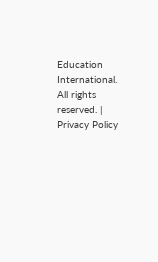Education International. All rights reserved. | Privacy Policy